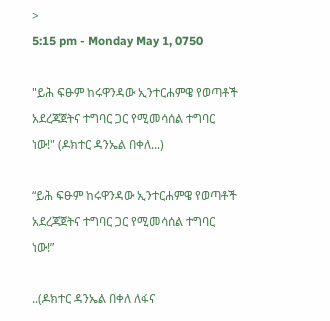>
5:15 pm - Monday May 1, 0750

"ይሕ ፍፁም ከሩዋንዳው ኢንተርሐምዌ የወጣቶች አደረጃጀትና ተግባር ጋር የሚመሳሰል ተግባር ነው!" (ዶክተር ዳንኤል በቀለ...)

“ይሕ ፍፁም ከሩዋንዳው ኢንተርሐምዌ የወጣቶች አደረጃጀትና ተግባር ጋር የሚመሳሰል ተግባር ነው!”

..(ዶክተር ዳንኤል በቀለ ለፋና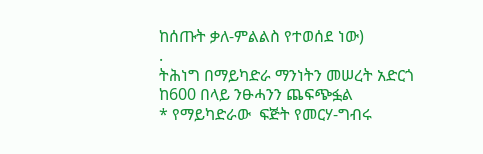ከሰጡት ቃለ-ምልልስ የተወሰደ ነው)
.
ትሕነግ በማይካድራ ማንነትን መሠረት አድርጎ ከ600 በላይ ንፁሓንን ጨፍጭፏል
* የማይካድራው  ፍጅት የመርሃ-ግብሩ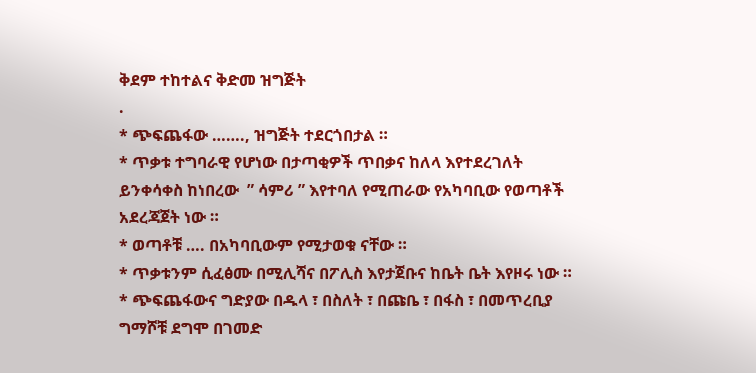ቅደም ተከተልና ቅድመ ዝግጅት
.
* ጭፍጨፋው ……., ዝግጅት ተደርጎበታል ።
* ጥቃቱ ተግባራዊ የሆነው በታጣቂዎች ጥበቃና ከለላ እየተደረገለት ይንቀሳቀስ ከነበረው  ” ሳምሪ ” እየተባለ የሚጠራው የአካባቢው የወጣቶች አደረጃጀት ነው ።
* ወጣቶቹ …. በአካባቢውም የሚታወቁ ናቸው ።
* ጥቃቱንም ሲፈፅሙ በሚሊሻና በፖሊስ እየታጀቡና ከቤት ቤት እየዞሩ ነው ።
* ጭፍጨፋውና ግድያው በዱላ ፣ በስለት ፣ በጩቤ ፣ በፋስ ፣ በመጥረቢያ ግማሾቹ ደግሞ በገመድ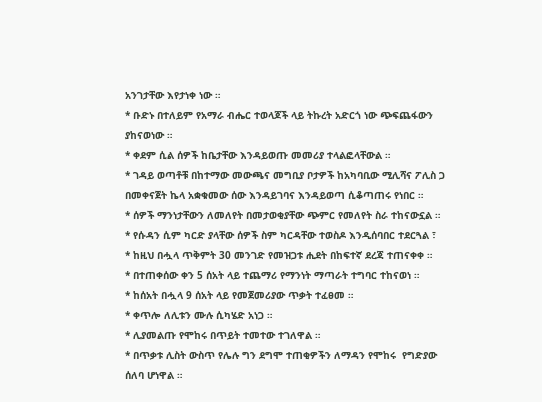አንገታቸው እየታነቀ ነው ።
* ቡድኑ በተለይም የአማራ ብሔር ተወላጆች ላይ ትኩረት አድርጎ ነው ጭፍጨፋውን ያከናወነው ።
* ቀደም ሲል ሰዎች ከቤታቸው እንዳይወጡ መመሪያ ተላልፎላቸውል ።
* ገዳይ ወጣቶቹ በከተማው መውጫና መግቢያ ቦታዎች ከአካባቢው ሚሊሻና ፖሊስ ጋ በመቀናጀት ኬላ አቋቁመው ሰው እንዳይገባና እንዳይወጣ ሲቆጣጠሩ የነበር ።
* ሰዎች ማንነታቸውን ለመለየት በመታወቂያቸው ጭምር የመለየት ስራ ተከናውኗል ።
* የሱዳን ሲም ካርድ ያላቸው ሰዎች ስም ካርዳቸው ተወስዶ እንዲሰባበር ተደርጓል ፣
* ከዚህ በሗላ ጥቅምት 30 መንገድ የመዝጋቱ ሒደት በከፍተኛ ደረጃ ተጠናቀቀ ።
* በተጠቀሰው ቀን 5 ሰአት ላይ ተጨማሪ የማንነት ማጣራት ተግባር ተከናወነ ።
* ከሰአት በሗላ 9 ሰአት ላይ የመጀመሪያው ጥቃት ተፈፀመ ።
* ቀጥሎ ለሊቱን ሙሉ ሲካሄድ አነጋ ።
* ሊያመልጡ የሞከሩ በጥይት ተመተው ተገለዋል ።
* በጥቃቱ ሊስት ውስጥ የሌሉ ግን ደግሞ ተጠቂዎችን ለማዳን የሞከሩ  የግድያው ሰለባ ሆነዋል ።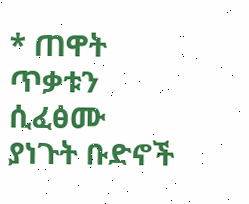* ጠዋት ጥቃቱን ሲፈፅሙ ያነጉት ቡድኖች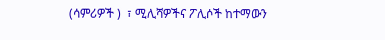(ሳምሪዎች )  ፣ ሚሊሻዎችና ፖሊሶች ከተማውን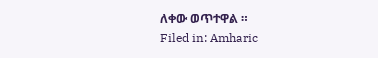ለቀው ወጥተዋል ።
Filed in: Amharic